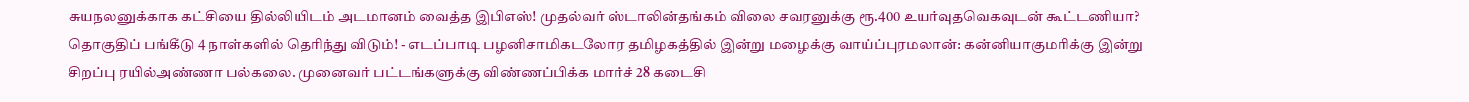சுயநலனுக்காக கட்சியை தில்லியிடம் அடமானம் வைத்த இபிஎஸ்! முதல்வர் ஸ்டாலின்தங்கம் விலை சவரனுக்கு ரூ.400 உயர்வுதவெகவுடன் கூட்டணியா? தொகுதிப் பங்கீடு 4 நாள்களில் தெரிந்து விடும்! - எடப்பாடி பழனிசாமிகடலோர தமிழகத்தில் இன்று மழைக்கு வாய்ப்புரமலான்: கன்னியாகுமரிக்கு இன்று சிறப்பு ரயில்அண்ணா பல்கலை. முனைவர் பட்டங்களுக்கு விண்ணப்பிக்க மார்ச் 28 கடைசி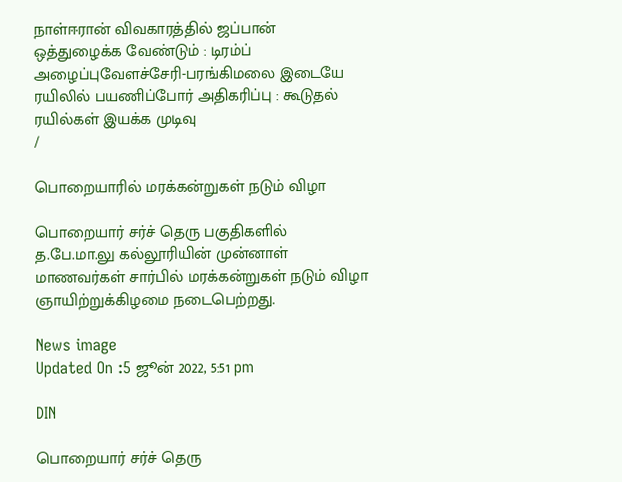நாள்ஈரான் விவகாரத்தில் ஜப்பான் ஒத்துழைக்க வேண்டும் : டிரம்ப் அழைப்புவேளச்சேரி-பரங்கிமலை இடையே ரயிலில் பயணிப்போர் அதிகரிப்பு : கூடுதல் ரயில்கள் இயக்க முடிவு
/

பொறையாரில் மரக்கன்றுகள் நடும் விழா

பொறையார் சர்ச் தெரு பகுதிகளில் த.பே.மா.லு கல்லூரியின் முன்னாள் மாணவர்கள் சார்பில் மரக்கன்றுகள் நடும் விழா ஞாயிற்றுக்கிழமை நடைபெற்றது.

News image
Updated On :5 ஜூன் 2022, 5:51 pm

DIN

பொறையார் சர்ச் தெரு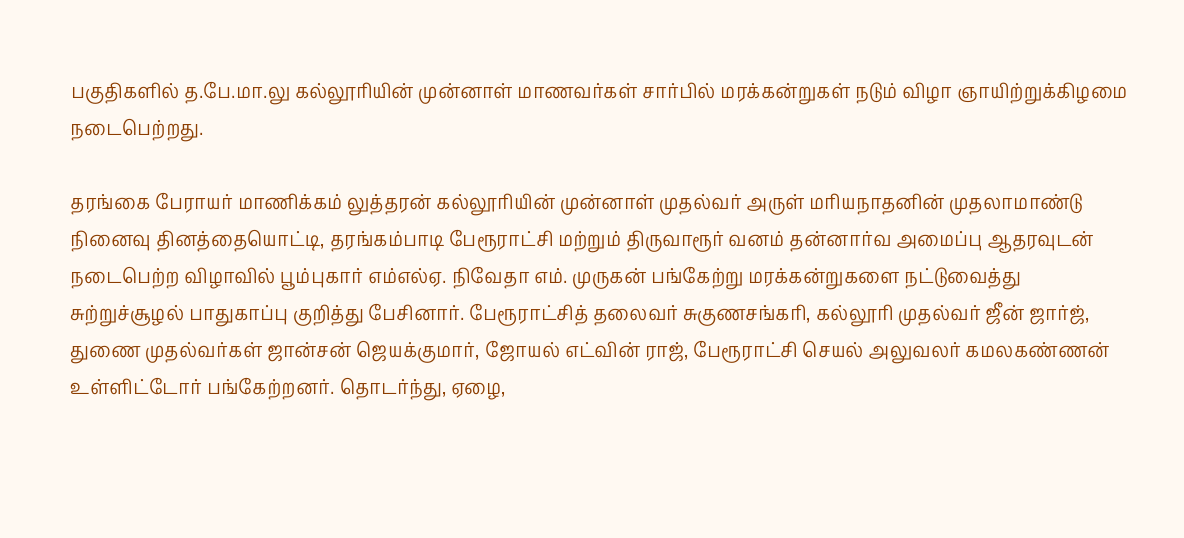பகுதிகளில் த.பே.மா.லு கல்லூரியின் முன்னாள் மாணவர்கள் சார்பில் மரக்கன்றுகள் நடும் விழா ஞாயிற்றுக்கிழமை நடைபெற்றது.

தரங்கை பேராயர் மாணிக்கம் லுத்தரன் கல்லூரியின் முன்னாள் முதல்வர் அருள் மரியநாதனின் முதலாமாண்டு நினைவு தினத்தையொட்டி, தரங்கம்பாடி பேரூராட்சி மற்றும் திருவாரூர் வனம் தன்னார்வ அமைப்பு ஆதரவுடன் நடைபெற்ற விழாவில் பூம்புகார் எம்எல்ஏ. நிவேதா எம். முருகன் பங்கேற்று மரக்கன்றுகளை நட்டுவைத்து சுற்றுச்சூழல் பாதுகாப்பு குறித்து பேசினார். பேரூராட்சித் தலைவர் சுகுணசங்கரி, கல்லூரி முதல்வர் ஜீன் ஜார்ஜ், துணை முதல்வர்கள் ஜான்சன் ஜெயக்குமார், ஜோயல் எட்வின் ராஜ், பேரூராட்சி செயல் அலுவலர் கமலகண்ணன் உள்ளிட்டோர் பங்கேற்றனர். தொடர்ந்து, ஏழை,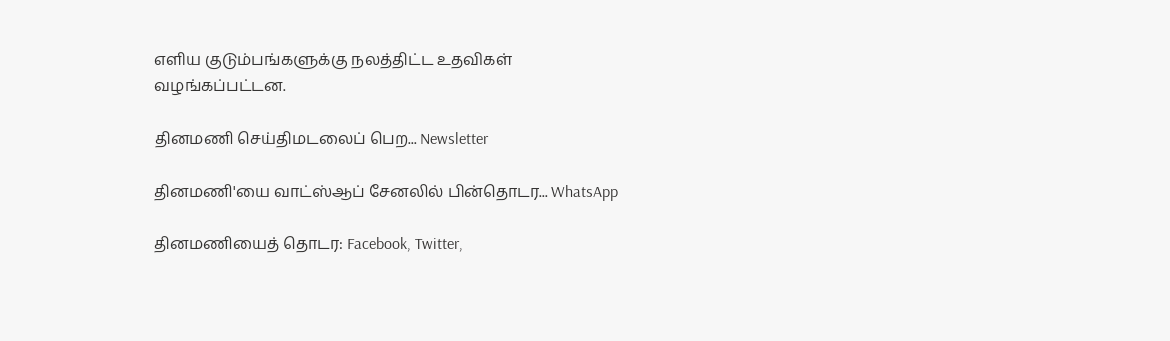எளிய குடும்பங்களுக்கு நலத்திட்ட உதவிகள் வழங்கப்பட்டன.

தினமணி செய்திமடலைப் பெற... Newsletter

தினமணி'யை வாட்ஸ்ஆப் சேனலில் பின்தொடர... WhatsApp

தினமணியைத் தொடர: Facebook, Twitter,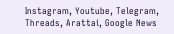Instagram, Youtube, Telegram, Threads, Arattai, Google News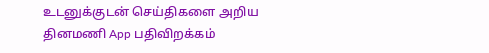உடனுக்குடன் செய்திகளை அறிய தினமணி App பதிவிறக்கம்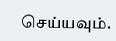செய்யவும்.